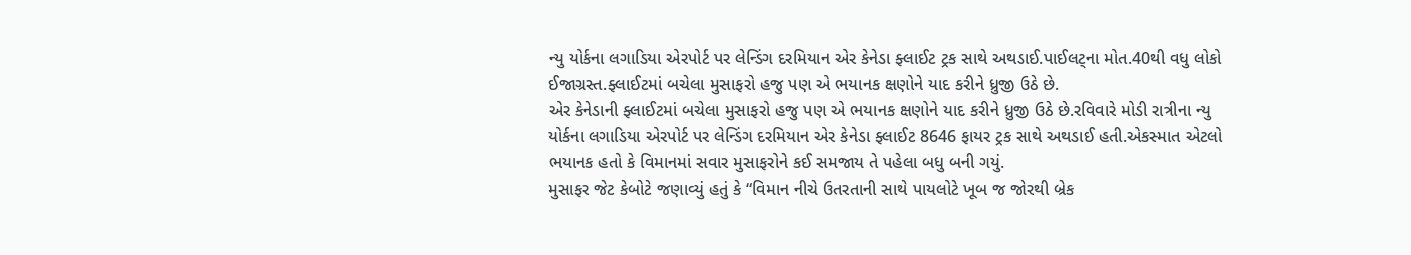ન્યુ યોર્કના લગાડિયા એરપોર્ટ પર લેન્ડિંગ દરમિયાન એર કેનેડા ફ્લાઈટ ટ્રક સાથે અથડાઈ.પાઈલટ્ના મોત.40થી વધુ લોકો ઈજાગ્રસ્ત.ફ્લાઈટમાં બચેલા મુસાફરો હજુ પણ એ ભયાનક ક્ષણોને યાદ કરીને ધ્રુજી ઉઠે છે.
એર કેનેડાની ફ્લાઈટમાં બચેલા મુસાફરો હજુ પણ એ ભયાનક ક્ષણોને યાદ કરીને ધ્રુજી ઉઠે છે.રવિવારે મોડી રાત્રીના ન્યુ યોર્કના લગાડિયા એરપોર્ટ પર લેન્ડિંગ દરમિયાન એર કેનેડા ફ્લાઈટ 8646 ફાયર ટ્રક સાથે અથડાઈ હતી.એકસ્માત એટલો ભયાનક હતો કે વિમાનમાં સવાર મુસાફરોને કઈ સમજાય તે પહેલા બધુ બની ગયું.
મુસાફર જેટ કેબોટે જણાવ્યું હતું કે “વિમાન નીચે ઉતરતાની સાથે પાયલોટે ખૂબ જ જોરથી બ્રેક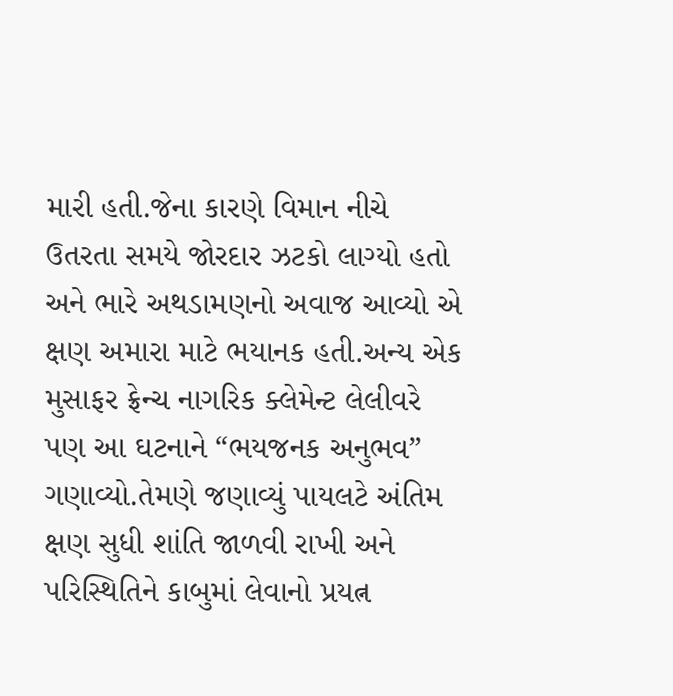મારી હતી.જેના કારણે વિમાન નીચે ઉતરતા સમયે જોરદાર ઝટકો લાગ્યો હતો અને ભારે અથડામણનો અવાજ આવ્યો એ ક્ષણ અમારા માટે ભયાનક હતી.અન્ય એક મુસાફર ફ્રેન્ચ નાગરિક ક્લેમેન્ટ લેલીવરે પણ આ ઘટનાને “ભયજનક અનુભવ” ગણાવ્યો.તેમણે જણાવ્યું પાયલટે અંતિમ ક્ષણ સુધી શાંતિ જાળવી રાખી અને પરિસ્થિતિને કાબુમાં લેવાનો પ્રયત્ન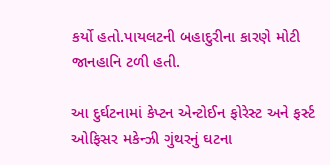કર્યો હતો.પાયલટની બહાદુરીના કારણે મોટી જાનહાનિ ટળી હતી.

આ દુર્ઘટનામાં કેપ્ટન એન્ટોઈન ફોરેસ્ટ અને ફર્સ્ટ ઓફિસર મકેન્ઝી ગુંથરનું ઘટના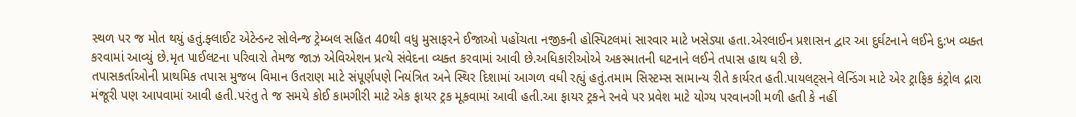સ્થળ પર જ મોત થયું હતું.ફ્લાઈટ એટેન્ડન્ટ સોલેન્જ ટ્રેમ્બલ સહિત 40થી વધુ મુસાફરને ઈજાઓ પહોંચતા નજીકની હોસ્પિટલમાં સારવાર માટે ખસેડ્યા હતા.એરલાઈન પ્રશાસન દ્વાર આ દુર્ઘટનાને લઈને દુ:ખ વ્યક્ત કરવામાં આવ્યું છે.મૃત પાઈલટના પરિવારો તેમજ જાઝ એવિએશન પ્રત્યે સંવેદના વ્યક્ત કરવામાં આવી છે.અધિકારીઓએ અકસ્માતની ઘટનાને લઈને તપાસ હાથ ધરી છે.
તપાસકર્તાઓની પ્રાથમિક તપાસ મુજબ વિમાન ઉતરાણ માટે સંપૂર્ણપણે નિયંત્રિત અને સ્થિર દિશામાં આગળ વધી રહ્યું હતું.તમામ સિસ્ટમ્સ સામાન્ય રીતે કાર્યરત હતી.પાયલટ્સને લેન્ડિંગ માટે એર ટ્રાફિક કંટ્રોલ દ્રારા મંજૂરી પણ આપવામાં આવી હતી.પરંતુ તે જ સમયે કોઈ કામગીરી માટે એક ફાયર ટ્રક મૂકવામાં આવી હતી.આ ફાયર ટ્રકને રનવે પર પ્રવેશ માટે યોગ્ય પરવાનગી મળી હતી કે નહીં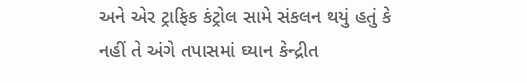અને એર ટ્રાફિક કંટ્રોલ સામે સંકલન થયું હતું કે નહીં તે અંગે તપાસમાં ઘ્યાન કેન્દ્રીત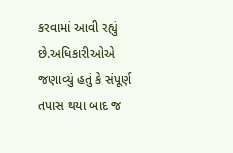કરવામાં આવી રહ્યું છે.અધિકારીઓએ જણાવ્યું હતું કે સંપૂર્ણ તપાસ થયા બાદ જ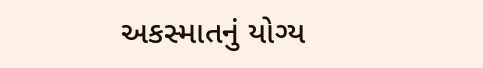અકસ્માતનું યોગ્ય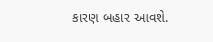કારણ બહાર આવશે.